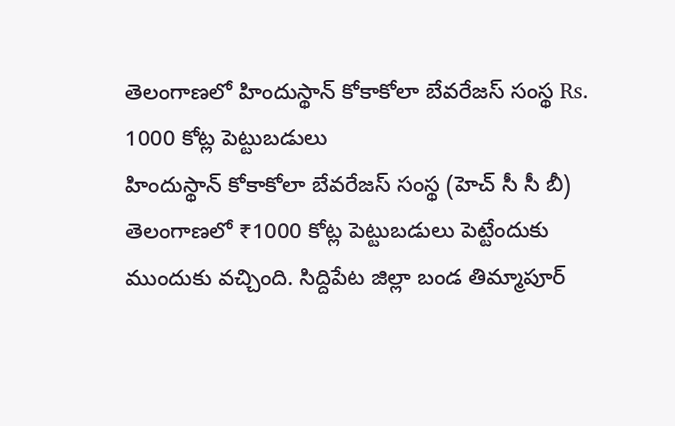తెలంగాణలో హిందుస్థాన్ కోకాకోలా బేవరేజస్ సంస్థ Rs. 1000 కోట్ల పెట్టుబడులు
హిందుస్థాన్ కోకాకోలా బేవరేజస్ సంస్థ (హెచ్ సీ సీ బీ) తెలంగాణలో ₹1000 కోట్ల పెట్టుబడులు పెట్టేందుకు ముందుకు వచ్చింది. సిద్దిపేట జిల్లా బండ తిమ్మాపూర్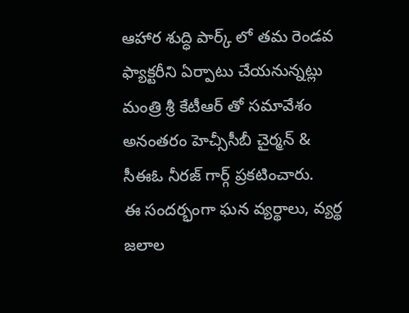ఆహార శుద్ధి పార్క్ లో తమ రెండవ ఫ్యాక్టరీని ఏర్పాటు చేయనున్నట్లు మంత్రి శ్రీ కేటీఆర్ తో సమావేశం అనంతరం హెచ్సీసీబీ చైర్మన్ & సీఈఓ నీరజ్ గార్గ్ ప్రకటించారు.
ఈ సందర్భంగా ఘన వ్యర్థాలు, వ్యర్థ జలాల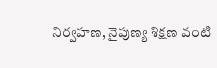నిర్వహణ, నైపుణ్య శిక్షణ వంటి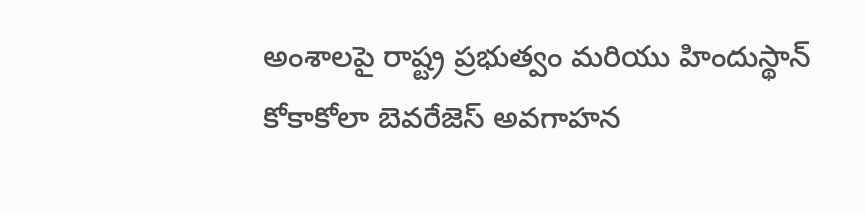అంశాలపై రాష్ట్ర ప్రభుత్వం మరియు హిందుస్థాన్ కోకాకోలా బెవరేజెస్ అవగాహన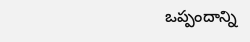ఒప్పందాన్ని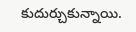కుదుర్చుకున్నాయి.